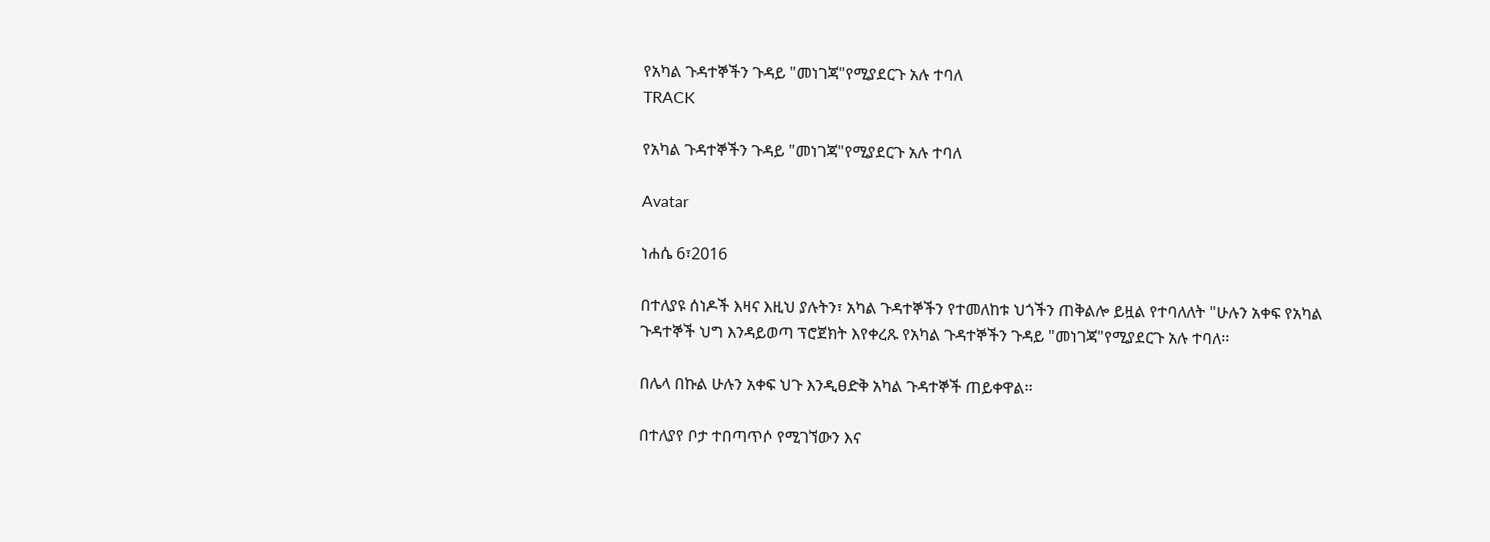የአካል ጉዳተኞችን ጉዳይ "መነገጃ"የሚያደርጉ አሉ ተባለ
TRACK

የአካል ጉዳተኞችን ጉዳይ "መነገጃ"የሚያደርጉ አሉ ተባለ

Avatar

ነሐሴ 6፣2016

በተለያዩ ሰነዶች እዛና እዚህ ያሉትን፣ አካል ጉዳተኞችን የተመለከቱ ህጎችን ጠቅልሎ ይዟል የተባለለት "ሁሉን አቀፍ የአካል ጉዳተኞች ህግ እንዳይወጣ ፕሮጀክት እየቀረጹ የአካል ጉዳተኞችን ጉዳይ "መነገጃ"የሚያደርጉ አሉ ተባለ፡፡

በሌላ በኩል ሁሉን አቀፍ ህጉ እንዲፀድቅ አካል ጉዳተኞች ጠይቀዋል፡፡

በተለያየ ቦታ ተበጣጥሶ የሚገኘውን እና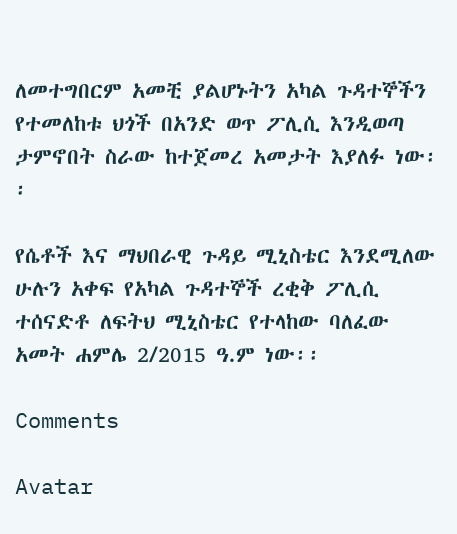ለመተግበርም አመቺ ያልሆኑትን አካል ጉዳተኞችን የተመለከቱ ህጎች በአንድ ወጥ ፖሊሲ እንዲወጣ ታምኖበት ስራው ከተጀመረ አመታት እያለፉ ነው፡፡

የሴቶች እና ማህበራዊ ጉዳይ ሚኒስቴር እንደሚለው ሁሉን አቀፍ የአካል ጉዳተኞች ረቂቅ ፖሊሲ ተሰናድቶ ለፍትህ ሚኒስቴር የተላከው ባለፈው አመት ሐምሌ 2/2015 ዓ.ም ነው፡፡

Comments

Avatar